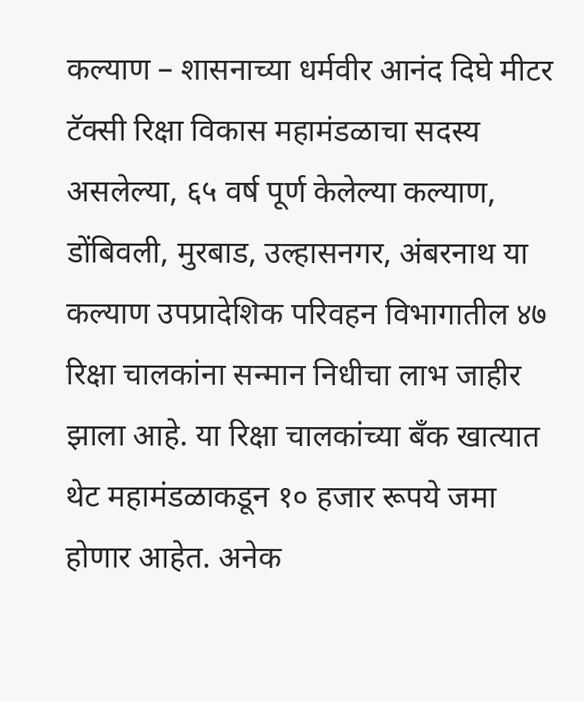कल्याण – शासनाच्या धर्मवीर आनंद दिघे मीटर टॅक्सी रिक्षा विकास महामंडळाचा सदस्य असलेल्या, ६५ वर्ष पूर्ण केलेल्या कल्याण, डोंबिवली, मुरबाड, उल्हासनगर, अंबरनाथ या कल्याण उपप्रादेशिक परिवहन विभागातील ४७ रिक्षा चालकांना सन्मान निधीचा लाभ जाहीर झाला आहे. या रिक्षा चालकांच्या बँक खात्यात थेट महामंडळाकडून १० हजार रूपये जमा होणार आहेत. अनेक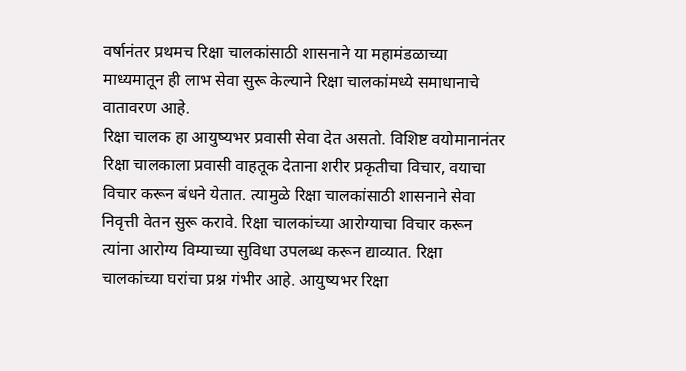वर्षानंतर प्रथमच रिक्षा चालकांसाठी शासनाने या महामंडळाच्या माध्यमातून ही लाभ सेवा सुरू केल्याने रिक्षा चालकांमध्ये समाधानाचे वातावरण आहे.
रिक्षा चालक हा आयुष्यभर प्रवासी सेवा देत असतो. विशिष्ट वयोमानानंतर रिक्षा चालकाला प्रवासी वाहतूक देताना शरीर प्रकृतीचा विचार, वयाचा विचार करून बंधने येतात. त्यामुळे रिक्षा चालकांसाठी शासनाने सेवा निवृत्ती वेतन सुरू करावे. रिक्षा चालकांच्या आरोग्याचा विचार करून त्यांना आरोग्य विम्याच्या सुविधा उपलब्ध करून द्याव्यात. रिक्षा चालकांच्या घरांचा प्रश्न गंभीर आहे. आयुष्यभर रिक्षा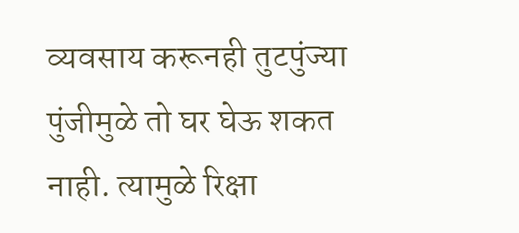व्यवसाय करूनही तुटपुंज्या पुंजीमुळे तो घर घेऊ शकत
नाही. त्यामुळे रिक्षा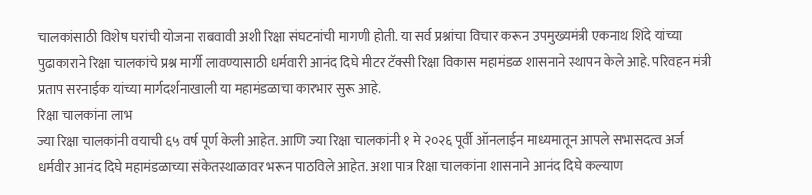चालकांसाठी विशेष घरांची योजना राबवावी अशी रिक्षा संघटनांची मागणी होती. या सर्व प्रश्नांचा विचार करून उपमुख्यमंत्री एकनाथ शिंदे यांच्या पुढाकाराने रिक्षा चालकांचे प्रश्न मार्गी लावण्यासाठी धर्मवारी आनंद दिघे मीटर टॅक्सी रिक्षा विकास महामंडळ शासनाने स्थापन केले आहे. परिवहन मंत्री प्रताप सरनाईक यांच्या मार्गदर्शनाखाली या महामंडळाचा कारभार सुरू आहे.
रिक्षा चालकांना लाभ
ज्या रिक्षा चालकांनी वयाची ६५ वर्ष पूर्ण केली आहेत. आणि ज्या रिक्षा चालकांनी १ मे २०२६ पूर्वी ऑनलाईन माध्यमातून आपले सभासदत्व अर्ज धर्मवीर आनंद दिघे महामंडळाच्या संकेतस्थाळावर भरून पाठविले आहेत. अशा पात्र रिक्षा चालकांना शासनाने आनंद दिघे कल्याण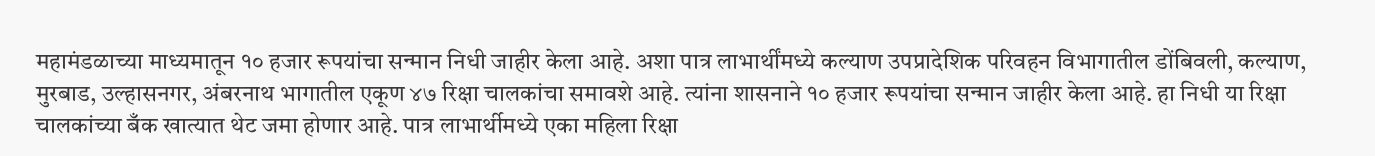महामंडळाच्या माध्यमातून १० हजार रूपयांचा सन्मान निधी जाहीर केला आहे. अशा पात्र लाभार्थींमध्ये कल्याण उपप्रादेशिक परिवहन विभागातील डोंबिवली, कल्याण, मुरबाड, उल्हासनगर, अंबरनाथ भागातील एकूण ४७ रिक्षा चालकांचा समावशे आहे. त्यांना शासनाने १० हजार रूपयांचा सन्मान जाहीर केला आहे. हा निधी या रिक्षा चालकांच्या बँक खात्यात थेट जमा होणार आहे. पात्र लाभार्थीमध्ये एका महिला रिक्षा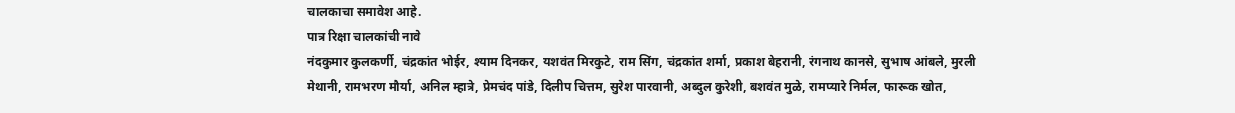चालकाचा समावेश आहे.
पात्र रिक्षा चालकांची नावे
नंदकुमार कुलकर्णी, चंद्रकांत भोईर, श्याम दिनकर, यशवंत मिरकुटे, राम सिंग, चंद्रकांत शर्मा, प्रकाश बेहरानी, रंगनाथ कानसे, सुभाष आंबले, मुरली मेथानी, रामभरण मौर्या, अनिल म्हात्रे, प्रेमचंद पांडे, दिलीप चित्तम, सुरेश पारवानी, अब्दुल कुरेशी, बशवंत मुळे, रामप्यारे निर्मल, फारूक खोत,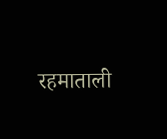रहमाताली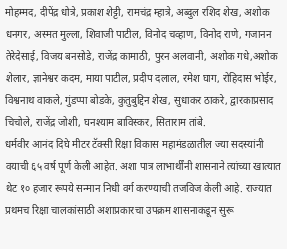मोहम्मद, दीपेंद्र धोत्रे, प्रकाश शेट्टी, रामचंद्र म्हात्रे, अब्दुल रशिद शेख, अशोक धनगर, अस्मत मुल्ला, शिवाजी पाटील, विनोद चव्हाण, विनोद राणे, गजानन तेरेदेसाई, विजय बनसोडे, राजेंद्र कामाठी, पुरन अलवानी, अशोक गधे,अशोक शेलार, ज्ञानेश्वर कदम, माया पाटील, प्रदीप दलाल, रमेश घाग, रोहिदास भोईर, विश्वनाथ वाकले, गुंडप्पा बोडके, कुतुबुद्दिन शेख, सुधाकर ठाकरे, द्वारकाप्रसाद चिचोले, राजेंद्र जोशी, घनश्याम बाविस्कर, सिताराम तांबे.
धर्मवीर आनंद दिघे मीटर टॅक्सी रिक्षा विकास महामंडळातील ज्या सदस्यांनी वयाची ६५ वर्ष पूर्ण केली आहेत. अशा पात्र लाभार्थींनी शासनाने त्यांच्या खात्यात थेट १० हजार रूपये सन्मान निधी वर्ग करण्याची तजविज केली आहे. राज्यात प्रथमच रिक्षा चालकांसाठी अशाप्रकारचा उपक्रम शासनाकडून सुरू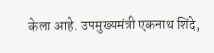केला आहे. उपमुख्यमंत्री एकनाथ शिंदे,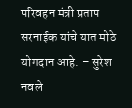परिवहन मंत्री प्रताप सरनाईक यांचे यात मोठे योगदान आहे. – सुरेश नवले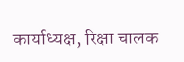कार्याध्यक्ष, रिक्षा चालक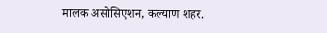मालक असोसिएशन, कल्याण शहर.